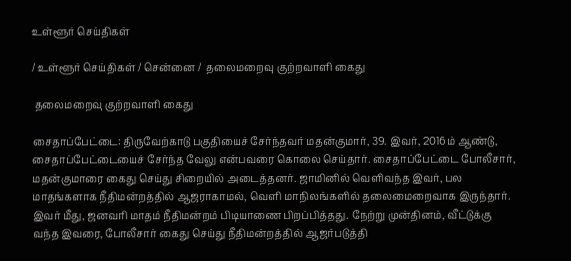உள்ளூர் செய்திகள்

/ உள்ளூர் செய்திகள் / சென்னை /  தலைமறைவு குற்றவாளி கைது

 தலைமறைவு குற்றவாளி கைது

சைதாப்பேட்டை: திருவேற்காடு பகுதியைச் சேர்ந்தவர் மதன்குமார், 39. இவர், 2016ம் ஆண்டு, சைதாப்பேட்டையைச் சேர்ந்த வேலு என்பவரை கொலை செய்தார். சைதாப்பேட்டை போலீசார், மதன்குமாரை கைது செய்து சிறையில் அடைத்தனர். ஜாமினில் வெளிவந்த இவர், பல மாதங்களாக நீதிமன்றத்தில் ஆஜராகாமல், வெளி மாநிலங்களில் தலைமைறைவாக இருந்தார். இவர் மீது, ஜனவரி மாதம் நீதிமன்றம் பிடியாணை பிறப்பித்தது. நேற்று முன்தினம், வீட்டுக்கு வந்த இவரை, போலீசார் கைது செய்து நீதிமன்றத்தில் ஆஜர்படுத்தி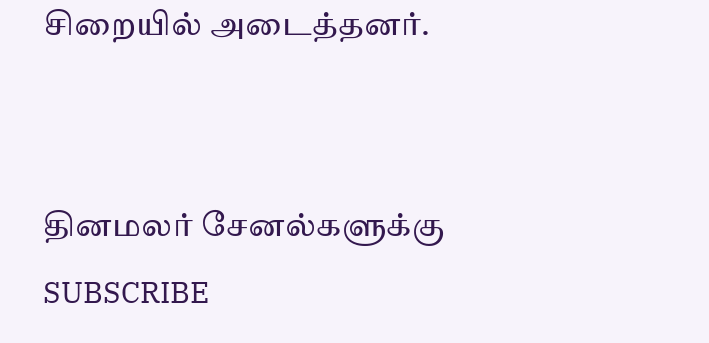சிறையில் அடைத்தனர்.


தினமலர் சேனல்களுக்கு SUBSCRIBE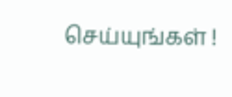செய்யுங்கள் !